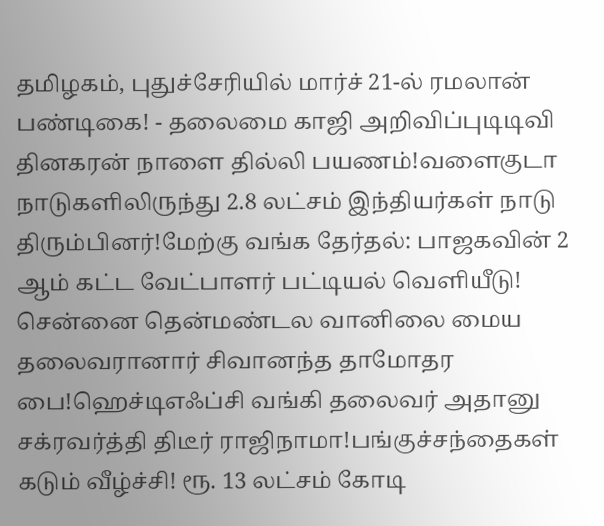தமிழகம், புதுச்சேரியில் மார்ச் 21-ல் ரமலான் பண்டிகை! - தலைமை காஜி அறிவிப்புடிடிவி தினகரன் நாளை தில்லி பயணம்!வளைகுடா நாடுகளிலிருந்து 2.8 லட்சம் இந்தியர்கள் நாடு திரும்பினர்!மேற்கு வங்க தேர்தல்: பாஜகவின் 2 ஆம் கட்ட வேட்பாளர் பட்டியல் வெளியீடு! சென்னை தென்மண்டல வானிலை மைய தலைவரானார் சிவானந்த தாமோதர பை!ஹெச்டிஎஃப்சி வங்கி தலைவர் அதானு சக்ரவர்த்தி திடீர் ராஜிநாமா!பங்குச்சந்தைகள் கடும் வீழ்ச்சி! ரூ. 13 லட்சம் கோடி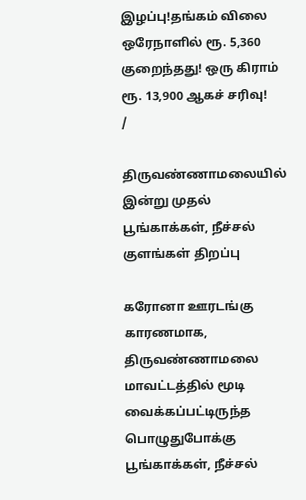இழப்பு!தங்கம் விலை ஒரேநாளில் ரூ. 5,360 குறைந்தது! ஒரு கிராம் ரூ. 13,900 ஆகச் சரிவு!
/

திருவண்ணாமலையில் இன்று முதல் பூங்காக்கள், நீச்சல் குளங்கள் திறப்பு

கரோனா ஊரடங்கு காரணமாக, திருவண்ணாமலை மாவட்டத்தில் மூடி வைக்கப்பட்டிருந்த பொழுதுபோக்கு பூங்காக்கள், நீச்சல்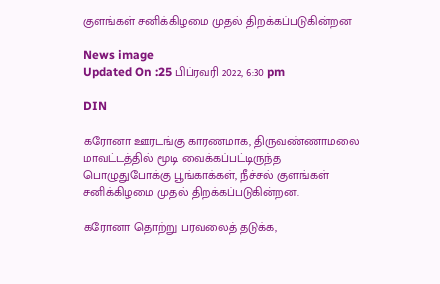குளங்கள் சனிக்கிழமை முதல் திறக்கப்படுகின்றன

News image
Updated On :25 பிப்ரவரி 2022, 6:30 pm

DIN

கரோனா ஊரடங்கு காரணமாக, திருவண்ணாமலை மாவட்டத்தில் மூடி வைக்கப்பட்டிருந்த பொழுதுபோக்கு பூங்காக்கள், நீச்சல் குளங்கள் சனிக்கிழமை முதல் திறக்கப்படுகின்றன.

கரோனா தொற்று பரவலைத் தடுக்க,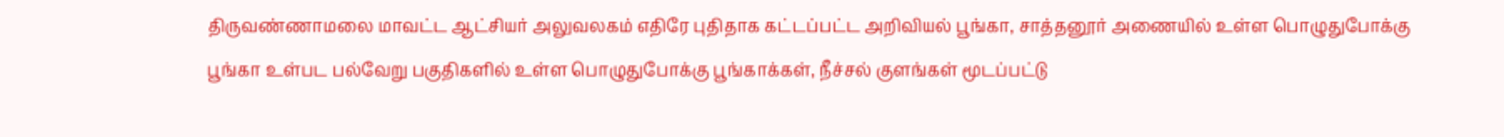திருவண்ணாமலை மாவட்ட ஆட்சியர் அலுவலகம் எதிரே புதிதாக கட்டப்பட்ட அறிவியல் பூங்கா, சாத்தனூர் அணையில் உள்ள பொழுதுபோக்கு பூங்கா உள்பட பல்வேறு பகுதிகளில் உள்ள பொழுதுபோக்கு பூங்காக்கள், நீச்சல் குளங்கள் மூடப்பட்டு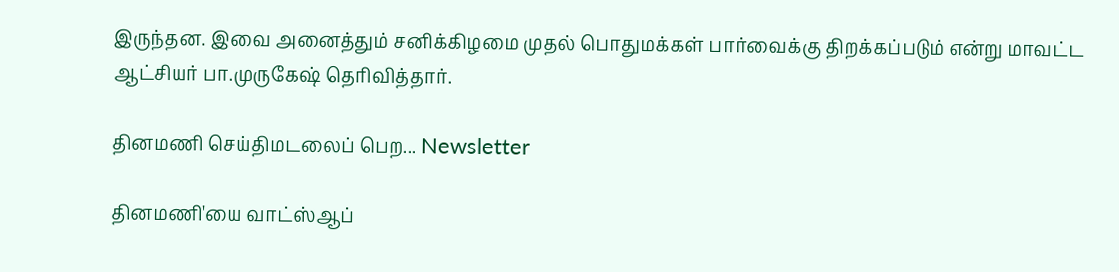இருந்தன. இவை அனைத்தும் சனிக்கிழமை முதல் பொதுமக்கள் பார்வைக்கு திறக்கப்படும் என்று மாவட்ட ஆட்சியர் பா.முருகேஷ் தெரிவித்தார்.

தினமணி செய்திமடலைப் பெற... Newsletter

தினமணி'யை வாட்ஸ்ஆப்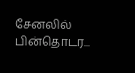சேனலில் பின்தொடர...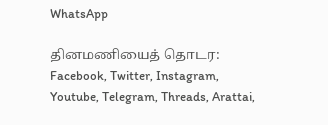WhatsApp

தினமணியைத் தொடர: Facebook, Twitter, Instagram, Youtube, Telegram, Threads, Arattai,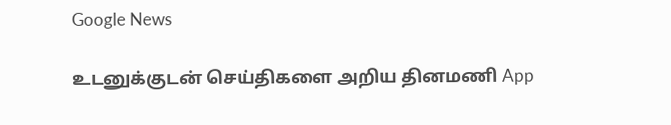Google News

உடனுக்குடன் செய்திகளை அறிய தினமணி App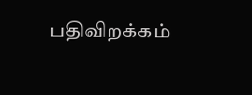பதிவிறக்கம்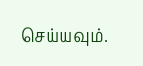செய்யவும்.